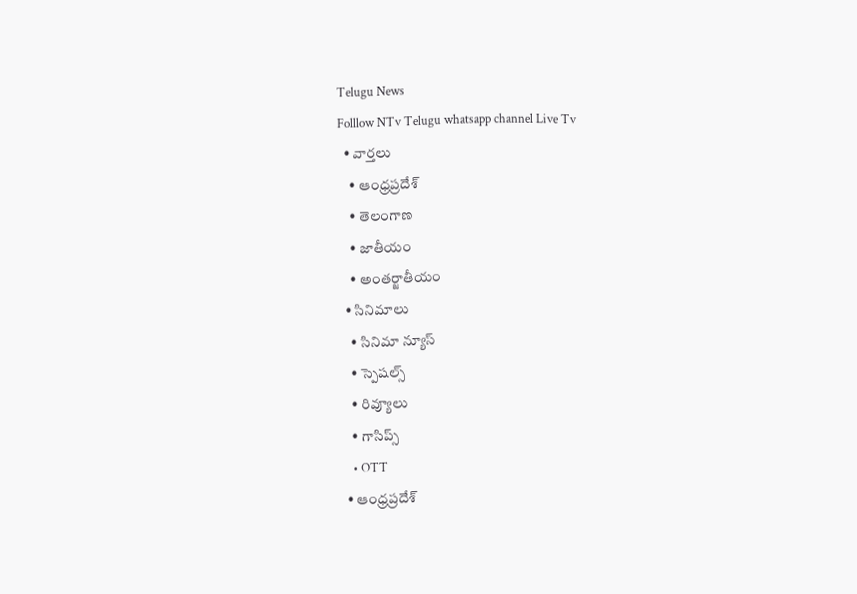Telugu News
Folllow NTv Telugu whatsapp channel Live Tv
  • వార్తలు
    • ఆంధ్రప్రదేశ్
    • తెలంగాణ
    • జాతీయం
    • అంతర్జాతీయం
  • సినిమాలు
    • సినిమా న్యూస్
    • స్పెషల్స్
    • రివ్యూలు
    • గాసిప్స్
    • OTT
  • ఆంధ్రప్రదేశ్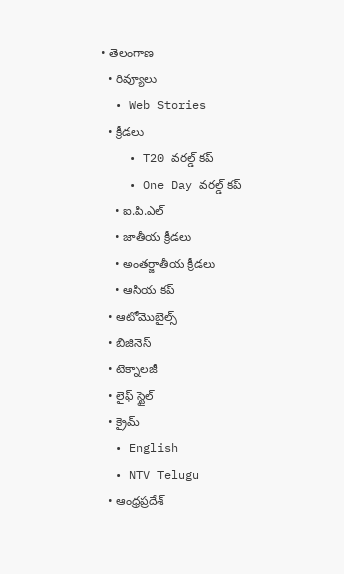• తెలంగాణ
  • రివ్యూలు
  • Web Stories
  • క్రీడలు
    • T20 వరల్డ్ కప్
    • One Day వరల్డ్ కప్
    • ఐ.పి.ఎల్
    • జాతీయ క్రీడలు
    • అంతర్జాతీయ క్రీడలు
    • ఆసియ కప్
  • ఆటోమొబైల్స్
  • బిజినెస్‌
  • టెక్నాలజీ
  • లైఫ్ స్టైల్
  • క్రైమ్
  • English
  • NTV Telugu
  • ఆంధ్రప్రదేశ్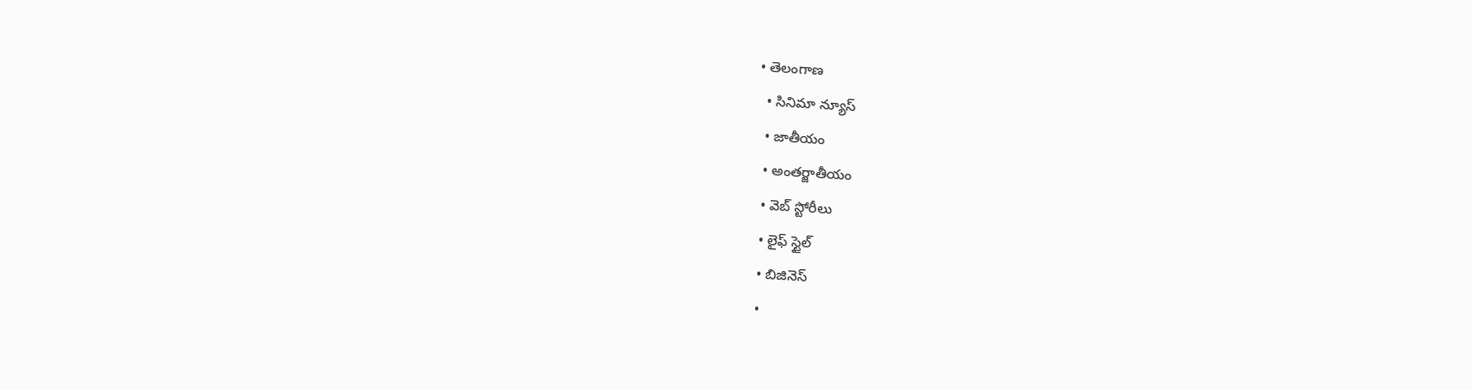• తెలంగాణ
  • సినిమా న్యూస్
  • జాతీయం
  • అంతర్జాతీయం
  • వెబ్ స్టోరీలు
  • లైఫ్ స్టైల్
  • బిజినెస్‌
  •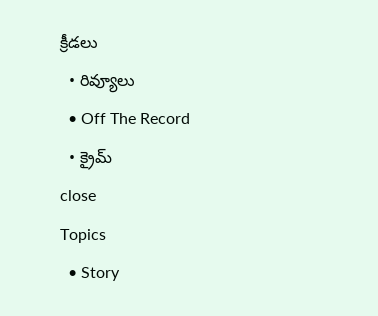క్రీడలు
  • రివ్యూలు
  • Off The Record
  • క్రైమ్
close
Topics
  • Story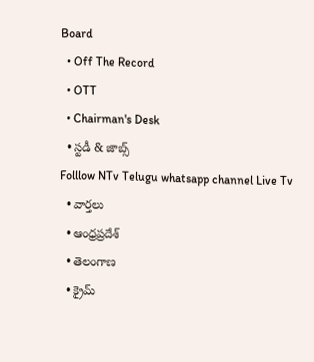Board
  • Off The Record
  • OTT
  • Chairman's Desk
  • స్టడీ & జాబ్స్
Folllow NTv Telugu whatsapp channel Live Tv
  • వార్తలు
  • ఆంధ్రప్రదేశ్
  • తెలంగాణ
  • క్రైమ్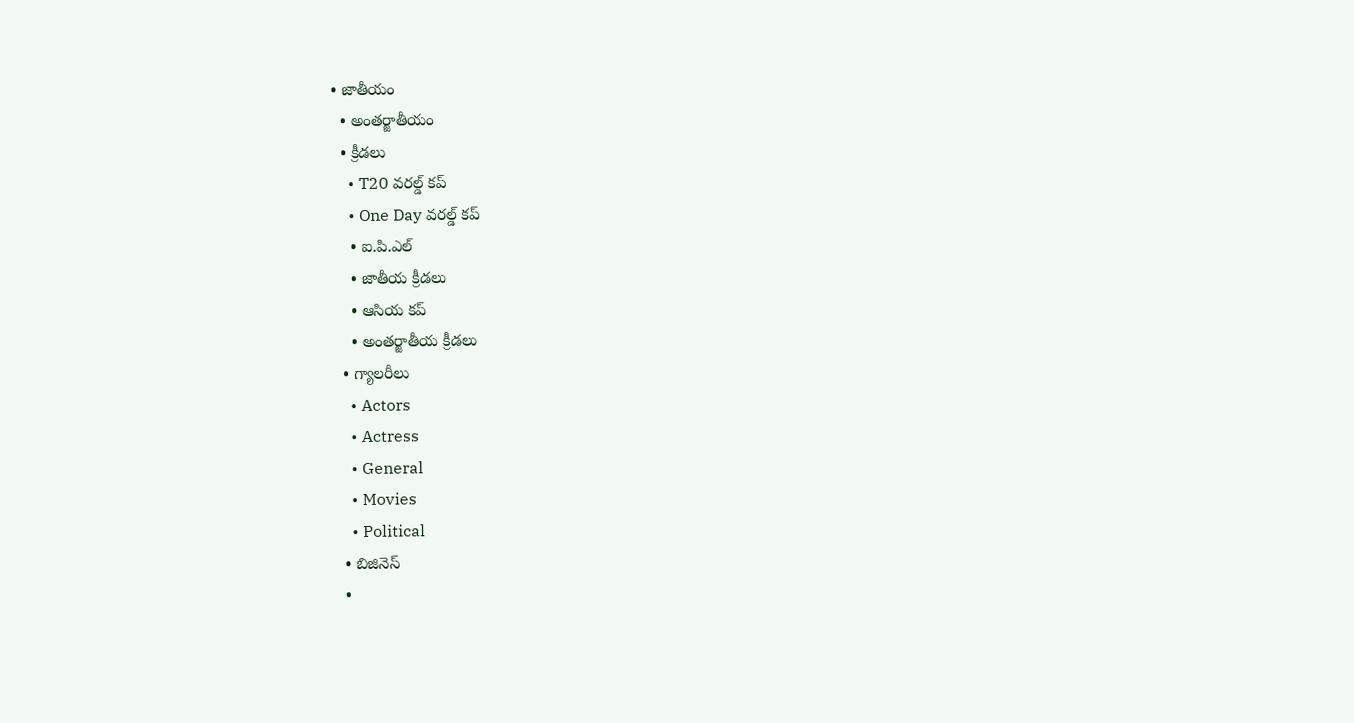• జాతీయం
  • అంతర్జాతీయం
  • క్రీడలు
    • T20 వరల్డ్ కప్
    • One Day వరల్డ్ కప్
    • ఐ.పి.ఎల్
    • జాతీయ క్రీడలు
    • ఆసియ కప్
    • అంతర్జాతీయ క్రీడలు
  • గ్యాలరీలు
    • Actors
    • Actress
    • General
    • Movies
    • Political
  • బిజినెస్‌
  •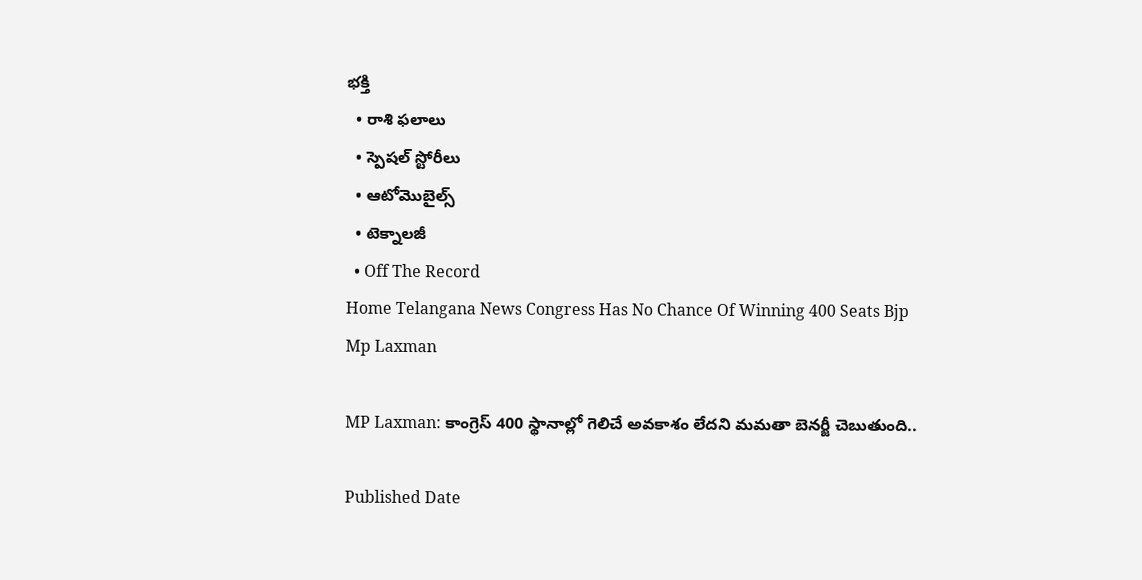భక్తి
  • రాశి ఫలాలు
  • స్పెషల్‌ స్టోరీలు
  • ఆటోమొబైల్స్
  • టెక్నాలజీ
  • Off The Record
Home Telangana News Congress Has No Chance Of Winning 400 Seats Bjp Mp Laxman

MP Laxman: కాంగ్రెస్ 400 స్థానాల్లో గెలిచే అవకాశం లేదని మమతా బెనర్జీ చెబుతుంది..

Published Date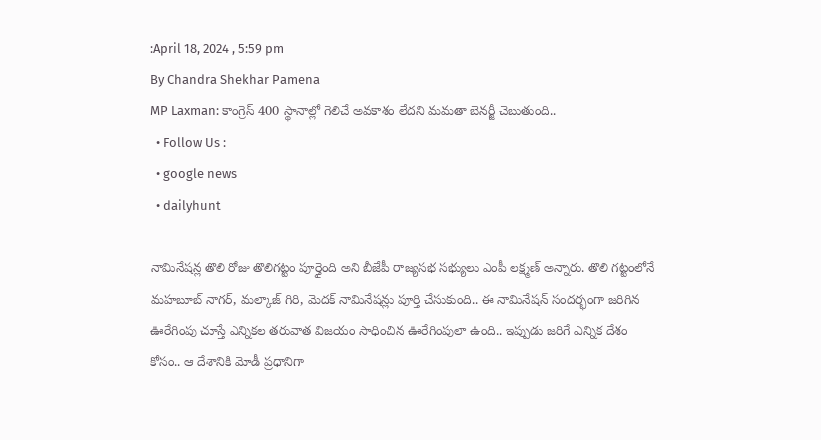:April 18, 2024 , 5:59 pm
By Chandra Shekhar Pamena
MP Laxman: కాంగ్రెస్ 400 స్థానాల్లో గెలిచే అవకాశం లేదని మమతా బెనర్జీ చెబుతుంది..
  • Follow Us :
  • google news
  • dailyhunt

నామినేషన్ల తొలి రోజు తొలిగట్టం పూర్తైంది అని బీజేపీ రాజ్యసభ సభ్యులు ఎంపీ లక్ష్మణ్ అన్నారు. తొలి గట్టంలోనే మహబూబ్ నాగర్, మల్కాజ్ గిరి, మెదక్ నామినేషన్లు పూర్తి చేసుకుంది.. ఈ నామినేషన్ సందర్భంగా జరిగిన ఊరేగింపు చూస్తే ఎన్నికల తరువాత విజయం సాధించిన ఊరేగింపులా ఉంది.. ఇప్పుడు జరిగే ఎన్నిక దేశం కోసం.. ఆ దేశానికి మోడీ ప్రధానిగా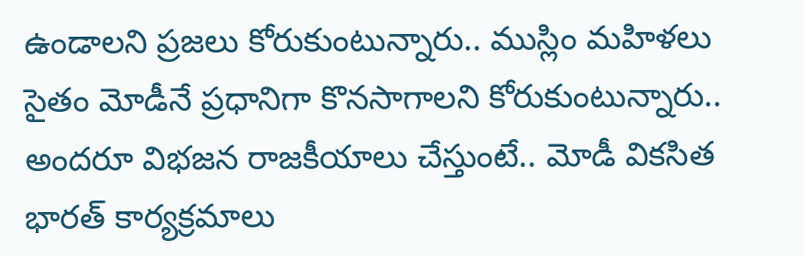ఉండాలని ప్రజలు కోరుకుంటున్నారు.. ముస్లిం మహిళలు సైతం మోడీనే ప్రధానిగా కొనసాగాలని కోరుకుంటున్నారు.. అందరూ విభజన రాజకీయాలు చేస్తుంటే.. మోడీ వికసిత భారత్ కార్యక్రమాలు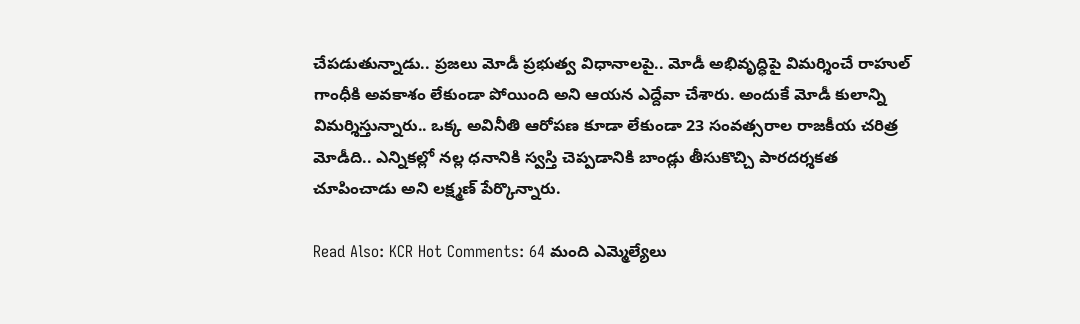చేపడుతున్నాడు.. ప్రజలు మోడీ ప్రభుత్వ విధానాలపై.. మోడీ అభివృద్ధిపై విమర్శించే రాహుల్ గాంధీకి అవకాశం లేకుండా పోయింది అని ఆయన ఎద్దేవా చేశారు. అందుకే మోడీ కులాన్ని విమర్శిస్తున్నారు.. ఒక్క అవినీతి ఆరోపణ కూడా లేకుండా 23 సంవత్సరాల రాజకీయ చరిత్ర మోడీది.. ఎన్నికల్లో నల్ల ధనానికి స్వస్తి చెప్పడానికి బాండ్లు తీసుకొచ్చి పారదర్శకత చూపించాడు అని లక్ష్మణ్ పేర్కొన్నారు.

Read Also: KCR Hot Comments: 64 మంది ఎమ్మెల్యేలు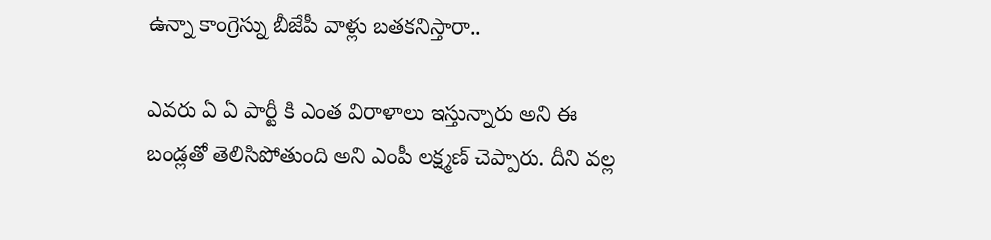ఉన్నా కాంగ్రెస్ను బీజేపీ వాళ్లు బతకనిస్తారా..

ఎవరు ఏ ఏ పార్టీ కి ఎంత విరాళాలు ఇస్తున్నారు అని ఈ బండ్లతో తెలిసిపోతుంది అని ఎంపీ లక్ష్మణ్ చెప్పారు. దీని వల్ల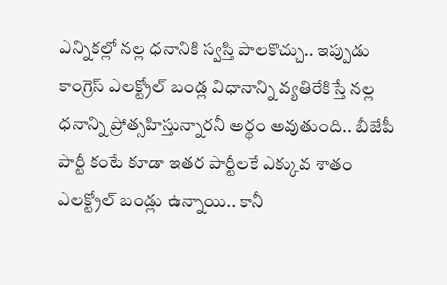ఎన్నికల్లో నల్ల ధనానికి స్వస్తి పాలకొచ్చు.. ఇప్పుడు కాంగ్రెస్ ఎలక్ట్రోల్ బండ్ల విధానాన్ని వ్యతిరేకిస్తే నల్ల ధనాన్ని ప్రోత్సహిస్తున్నారనీ అర్థం అవుతుంది.. బీజేపీ పార్టీ కంటే కూడా ఇతర పార్టీలకే ఎక్కువ శాతం ఎలక్ట్రోల్ బండ్లు ఉన్నాయి.. కానీ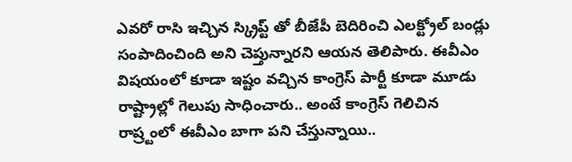ఎవరో రాసి ఇచ్చిన స్క్రిప్ట్ తో బీజేపీ బెదిరించి ఎలక్ట్రోల్ బండ్లు సంపాదించింది అని చెప్తున్నారని ఆయన తెలిపారు. ఈవీఎం విషయంలో కూడా ఇష్టం వచ్చిన కాంగ్రెస్ పార్టీ కూడా మూడు రాష్ట్రాల్లో గెలుపు సాధించారు.. అంటే కాంగ్రెస్ గెలిచిన రాష్ర్టంలో ఈవీఎం బాగా పని చేస్తున్నాయి..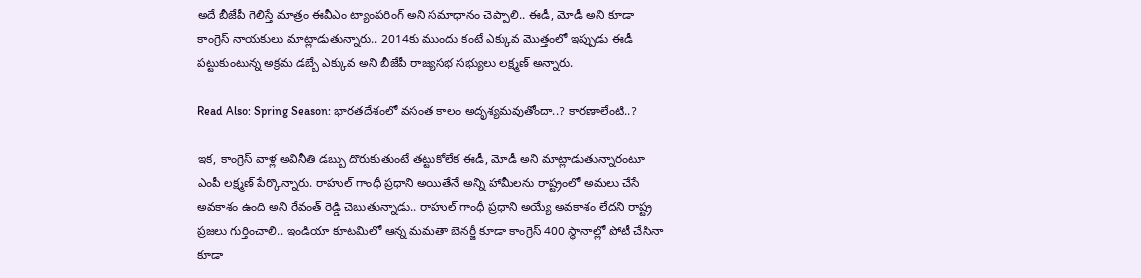అదే బీజేపీ గెలిస్తే మాత్రం ఈవీఎం ట్యాంపరింగ్ అని సమాధానం చెప్పాలి.. ఈడీ, మోడీ అని కూడా కాంగ్రెస్ నాయకులు మాట్లాడుతున్నారు.. 2014కు ముందు కంటే ఎక్కువ మొత్తంలో ఇప్పుడు ఈడీ పట్టుకుంటున్న అక్రమ డబ్బే ఎక్కువ అని బీజేపీ రాజ్యసభ సభ్యులు లక్ష్మణ్ అన్నారు.

Read Also: Spring Season: భారతదేశంలో వసంత కాలం అదృశ్యమవుతోందా..? కారణాలేంటి..?

ఇక, కాంగ్రెస్ వాళ్ల అవినీతి డబ్బు దొరుకుతుంటే తట్టుకోలేక ఈడీ, మోడీ అని మాట్లాడుతున్నారంటూ ఎంపీ లక్ష్మణ్ పేర్కొన్నారు. రాహుల్ గాంధీ ప్రధాని అయితేనే అన్ని హామీలను రాష్ట్రంలో అమలు చేసే అవకాశం ఉంది అని రేవంత్ రెడ్డి చెబుతున్నాడు.. రాహుల్ గాంధీ ప్రధాని అయ్యే అవకాశం లేదని రాష్ట్ర ప్రజలు గుర్తించాలి.. ఇండియా కూటమిలో ఆన్న మమతా బెనర్జీ కూడా కాంగ్రెస్ 400 స్థానాల్లో పోటీ చేసినా కూడా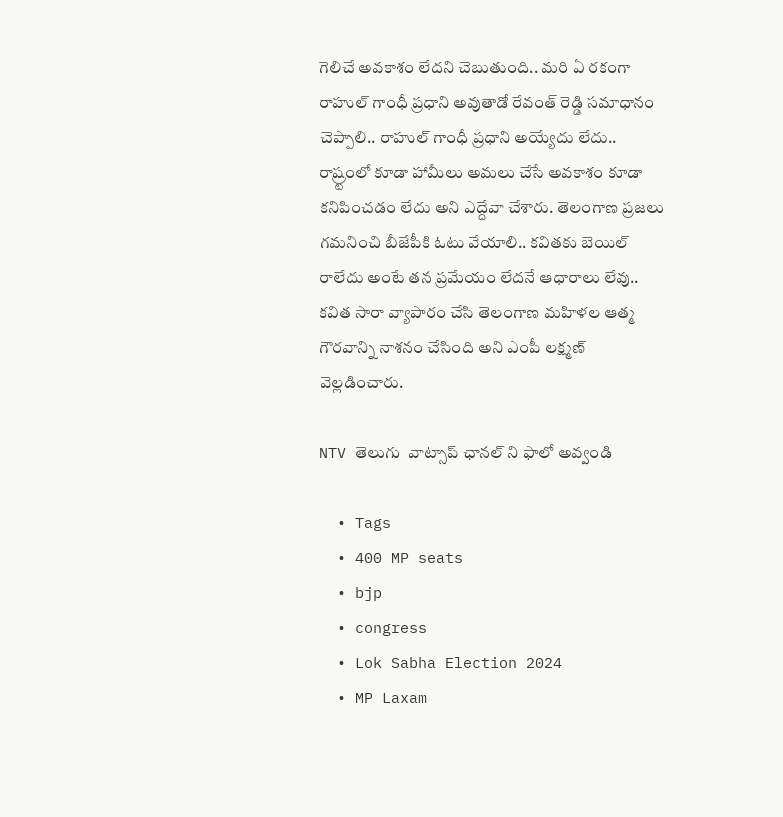గెలిచే అవకాశం లేదని చెబుతుంది.. మరి ఏ రకంగా రాహుల్ గాంధీ ప్రధాని అవుతాడో రేవంత్ రెడ్డి సమాధానం చెప్పాలి.. రాహుల్ గాంధీ ప్రధాని అయ్యేదు లేదు.. రాష్ర్టంలో కూడా హామీలు అమలు చేసే అవకాశం కూడా కనిపించడం లేదు అని ఎద్దేవా చేశారు. తెలంగాణ ప్రజలు గమనించి బీజేపీకి ఓటు వేయాలి.. కవితకు బెయిల్ రాలేదు అంటే తన ప్రమేయం లేదనే ఆధారాలు లేవు.. కవిత సారా వ్యాపారం చేసి తెలంగాణ మహిళల ఆత్మ గౌరవాన్ని నాశనం చేసింది అని ఎంపీ లక్ష్మణ్ వెల్లడించారు.

NTV తెలుగు  వాట్సాప్ ఛానల్ ని ఫాలో అవ్వండి

  • Tags
  • 400 MP seats
  • bjp
  • congress
  • Lok Sabha Election 2024
  • MP Laxam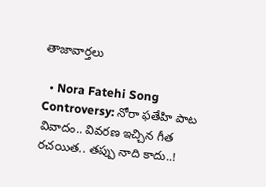తాజావార్తలు

  • Nora Fatehi Song Controversy: నోరా ఫతేహి పాట వివాదం.. వివరణ ఇచ్చిన గీత రచయిత.. తప్పు నాది కాదు..!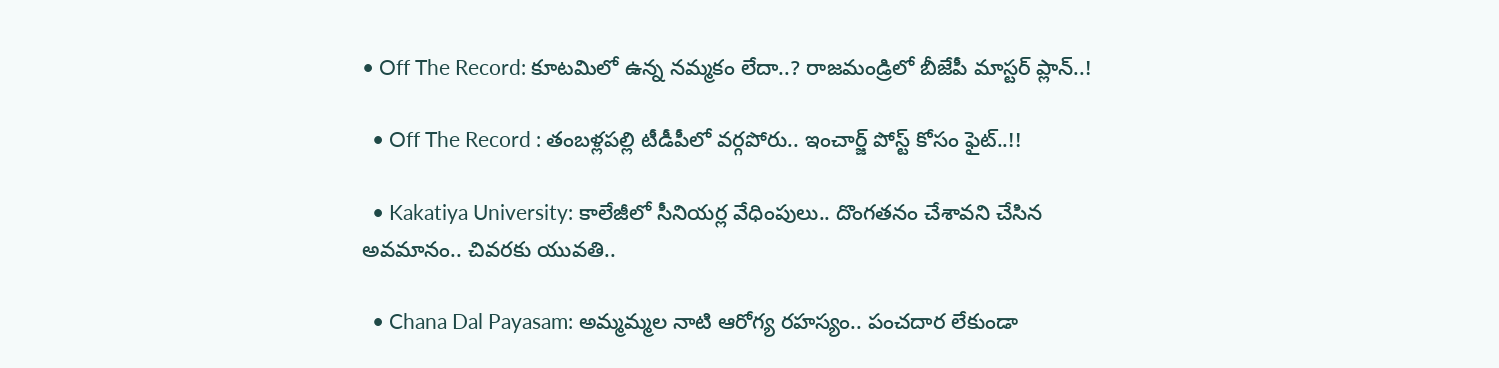• Off The Record: కూటమిలో ఉన్న నమ్మకం లేదా..? రాజమండ్రిలో బీజేపీ మాస్టర్ ప్లాన్..!

  • Off The Record : తంబళ్లపల్లి టీడీపీలో వర్గపోరు.. ఇంచార్జ్ పోస్ట్ కోసం ఫైట్..!!

  • Kakatiya University: కాలేజీలో సీనియర్ల వేధింపులు.. దొంగతనం చేశావని చేసిన అవమానం.. చివరకు యువతి..

  • Chana Dal Payasam: అమ్మమ్మల నాటి ఆరోగ్య రహస్యం.. పంచదార లేకుండా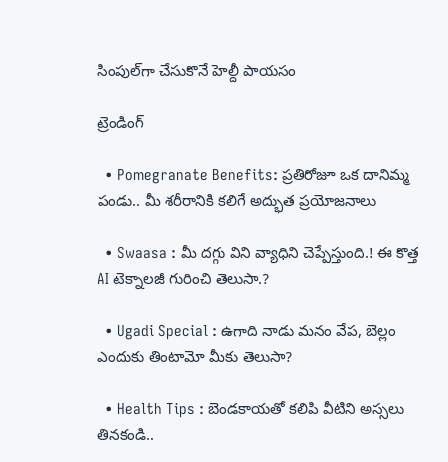సింపుల్‌గా చేసుకొనే హెల్దీ పాయసం

ట్రెండింగ్‌

  • Pomegranate Benefits: ప్రతిరోజూ ఒక దానిమ్మ పండు.. మీ శరీరానికి కలిగే అద్భుత ప్రయోజనాలు

  • Swaasa : మీ దగ్గు విని వ్యాధిని చెప్పేస్తుంది.! ఈ కొత్త AI టెక్నాలజీ గురించి తెలుసా.?

  • Ugadi Special : ఉగాది నాడు మనం వేప, బెల్లం ఎందుకు తింటామో మీకు తెలుసా?

  • Health Tips : బెండకాయతో కలిపి వీటిని అస్సలు తినకండి..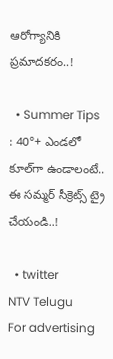ఆరోగ్యానికి ప్రమాదకరం..!

  • Summer Tips : 40°+ ఎండలో కూల్‌గా ఉండాలంటే.. ఈ సమ్మర్ సీక్రెట్స్ ట్రై చేయండి..!

  • twitter
NTV Telugu
For advertising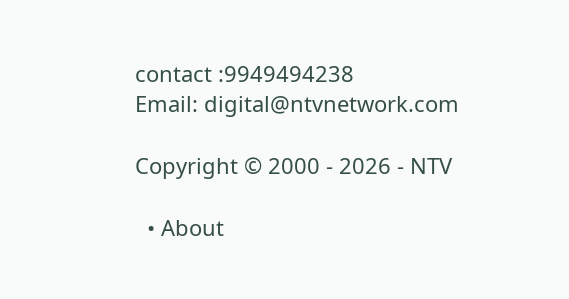contact :9949494238
Email: digital@ntvnetwork.com

Copyright © 2000 - 2026 - NTV

  • About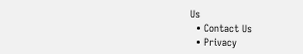Us
  • Contact Us
  • Privacy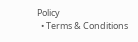Policy
  • Terms & Conditions